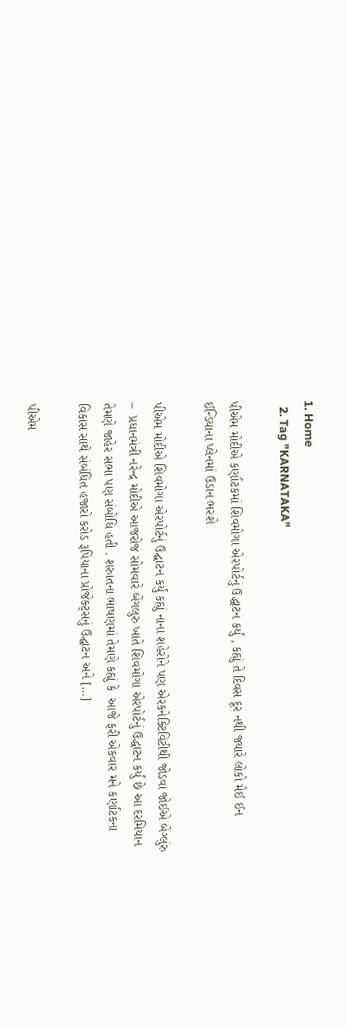1. Home
  2. Tag "KARNATAKA"

પીએમ મોદીએ કર્ણાટકમાં શિવમોગા એરપોર્ટનું ઉદ્ધાટન કર્યું , કહ્યું તે દિવસ દૂર નથી જ્યારે લોકો મેઈ ઈન ઈન્ડિયાના પ્લેનમાં ઉડાન ભરશે

પીએમ મોદીએ શિવમોગા એરપોર્ટનું ઉદ્ઘાટન કર્યું કહ્યું નાના શહેરોને પણ એરકનેક્ટિવિટીથી જોડવા જોઈએ બેંગ્લુંરુ –  પ્રધાનમંત્રી નરેન્દ્ર મોદીએ આજરોજ સોમવારે બેંગલુરુ ખાતે શિવમોગા એરપોર્ટનું ઉદ્ધાટન કર્યું છે આ દરમિયાન તેમણે જાહેર સભા પણ સંબોધિ હતી . શરુાતના ભાષણમાં તેમણે કહ્યું કે  આજે ફરી એકવાર મને કર્ણાટકના વિકાસ સાથે સંબંધિત હજારો કરોડ રૂપિયાના પ્રોજેક્ટ્સનું ઉદ્ઘાટન અને […]

પીએમ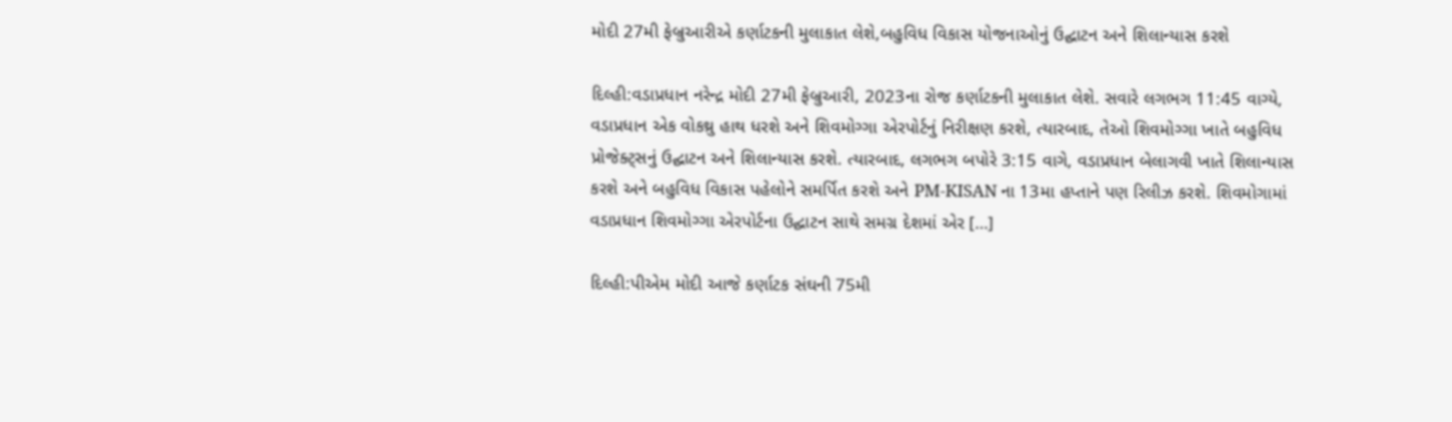મોદી 27મી ફેબ્રુઆરીએ કર્ણાટકની મુલાકાત લેશે,બહુવિધ વિકાસ યોજનાઓનું ઉદ્ઘાટન અને શિલાન્યાસ કરશે

દિલ્હી:વડાપ્રધાન નરેન્દ્ર મોદી 27મી ફેબ્રુઆરી, 2023ના રોજ કર્ણાટકની મુલાકાત લેશે. સવારે લગભગ 11:45 વાગ્યે, વડાપ્રધાન એક વોકથ્રુ હાથ ધરશે અને શિવમોગ્ગા એરપોર્ટનું નિરીક્ષણ કરશે, ત્યારબાદ, તેઓ શિવમોગ્ગા ખાતે બહુવિધ પ્રોજેક્ટ્સનું ઉદ્ઘાટન અને શિલાન્યાસ કરશે. ત્યારબાદ, લગભગ બપોરે 3:15 વાગે, વડાપ્રધાન બેલાગવી ખાતે શિલાન્યાસ કરશે અને બહુવિધ વિકાસ પહેલોને સમર્પિત કરશે અને PM-KISAN ના 13મા હપ્તાને પણ રિલીઝ કરશે. શિવમોગામાં વડાપ્રધાન શિવમોગ્ગા એરપોર્ટના ઉદ્ઘાટન સાથે સમગ્ર દેશમાં એર […]

દિલ્હી:પીએમ મોદી આજે કર્ણાટક સંઘની 75મી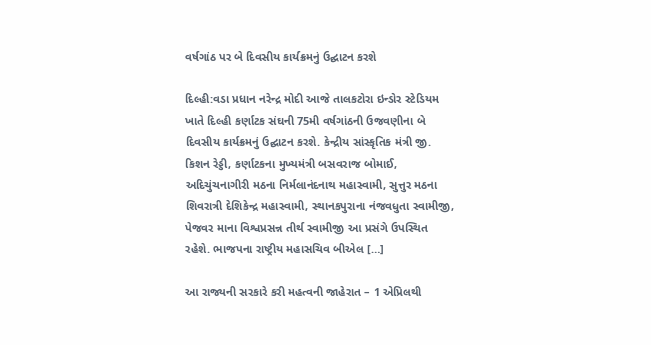વર્ષગાંઠ પર બે દિવસીય કાર્યક્રમનું ઉદ્ઘાટન કરશે

દિલ્હી:વડા પ્રધાન નરેન્દ્ર મોદી આજે તાલકટોરા ઇન્ડોર સ્ટેડિયમ ખાતે દિલ્હી કર્ણાટક સંઘની 75મી વર્ષગાંઠની ઉજવણીના બે દિવસીય કાર્યક્રમનું ઉદ્ઘાટન કરશે. કેન્દ્રીય સાંસ્કૃતિક મંત્રી જી. કિશન રેડ્ડી, કર્ણાટકના મુખ્યમંત્રી બસવરાજ બોમાઈ, અદિચુંચનાગીરી મઠના નિર્મલાનંદનાથ મહાસ્વામી, સુત્તુર મઠના શિવરાત્રી દેશિકેન્દ્ર મહાસ્વામી, સ્થાનકપુરાના નંજવધુતા સ્વામીજી, પેજવર માના વિશ્વપ્રસન્ન તીર્થ સ્વામીજી આ પ્રસંગે ઉપસ્થિત રહેશે. ભાજપના રાષ્ટ્રીય મહાસચિવ બીએલ […]

આ રાજ્યની સરકારે કરી મહત્વની જાહેરાત – 1 એપ્રિલથી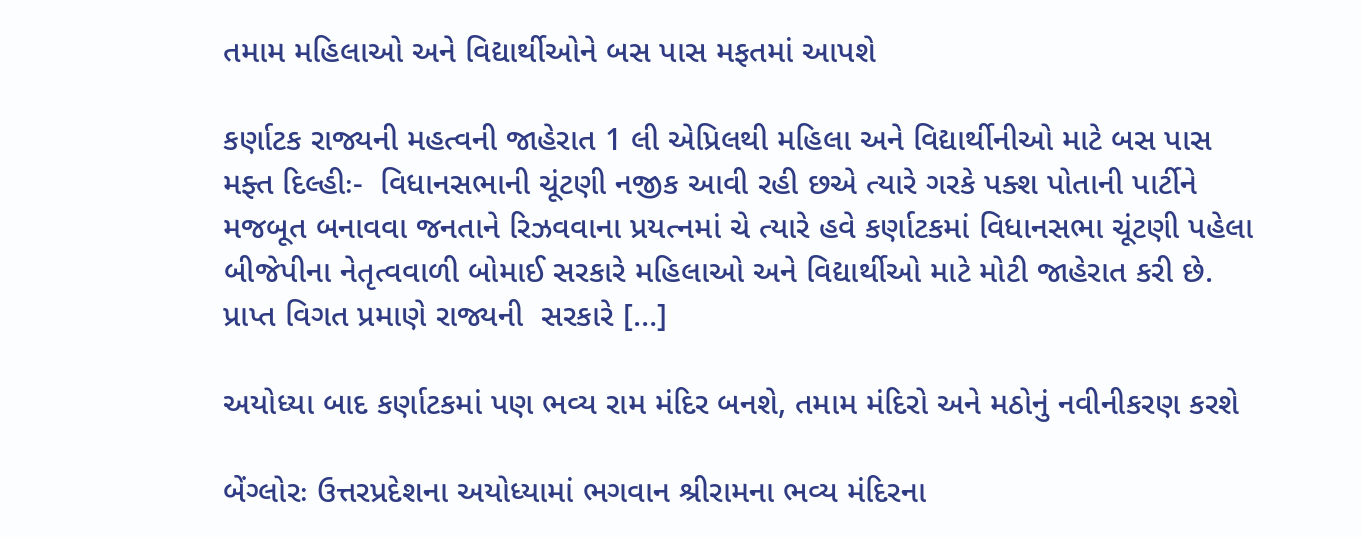તમામ મહિલાઓ અને વિદ્યાર્થીઓને બસ પાસ મફતમાં આપશે

કર્ણાટક રાજ્યની મહત્વની જાહેરાત 1 લી એપ્રિલથી મહિલા અને વિદ્યાર્થીનીઓ માટે બસ પાસ મફ્ત દિલ્હીઃ-  વિધાનસભાની ચૂંટણી નજીક આવી રહી છએ ત્યારે ગરકે પક્શ પોતાની પાર્ટીને મજબૂત બનાવવા જનતાને રિઝવવાના પ્રયત્નમાં ચે ત્યારે હવે કર્ણાટકમાં વિધાનસભા ચૂંટણી પહેલા બીજેપીના નેતૃત્વવાળી બોમાઈ સરકારે મહિલાઓ અને વિદ્યાર્થીઓ માટે મોટી જાહેરાત કરી છે. પ્રાપ્ત વિગત પ્રમાણે રાજ્યની  સરકારે […]

અયોધ્યા બાદ કર્ણાટકમાં પણ ભવ્ય રામ મંદિર બનશે, તમામ મંદિરો અને મઠોનું નવીનીકરણ કરશે

બેંગ્લોરઃ ઉત્તરપ્રદેશના અયોધ્યામાં ભગવાન શ્રીરામના ભવ્ય મંદિરના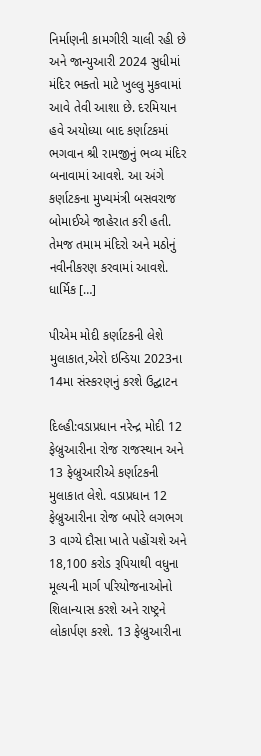નિર્માણની કામગીરી ચાલી રહી છે અને જાન્યુઆરી 2024 સુધીમાં મંદિર ભક્તો માટે ખુલ્લુ મુકવામાં આવે તેવી આશા છે. દરમિયાન હવે અયોધ્યા બાદ કર્ણાટકમાં ભગવાન શ્રી રામજીનું ભવ્ય મંદિર બનાવામાં આવશે. આ અંગે કર્ણાટકના મુખ્યમંત્રી બસવરાજ બોમાઈએ જાહેરાત કરી હતી. તેમજ તમામ મંદિરો અને મઠોનું નવીનીકરણ કરવામાં આવશે.  ધાર્મિક […]

પીએમ મોદી કર્ણાટકની લેશે મુલાકાત,એરો ઇન્ડિયા 2023ના 14મા સંસ્કરણનું કરશે ઉદ્ઘાટન

દિલ્હી:વડાપ્રધાન નરેન્દ્ર મોદી 12 ફેબ્રુઆરીના રોજ રાજસ્થાન અને 13 ફેબ્રુઆરીએ કર્ણાટકની મુલાકાત લેશે. વડાપ્રધાન 12 ફેબ્રુઆરીના રોજ બપોરે લગભગ 3 વાગ્યે દૌસા ખાતે પહોંચશે અને 18,100 કરોડ રૂપિયાથી વધુના મૂલ્યની માર્ગ પરિયોજનાઓનો શિલાન્યાસ કરશે અને રાષ્ટ્રને લોકાર્પણ કરશે. 13 ફેબ્રુઆરીના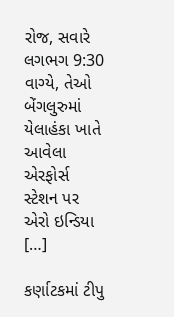રોજ, સવારે લગભગ 9:30 વાગ્યે, તેઓ બેંગલુરુમાં યેલાહંકા ખાતે આવેલા એરફોર્સ સ્ટેશન પર એરો ઇન્ડિયા […]

કર્ણાટકમાં ટીપુ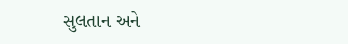સુલતાન અને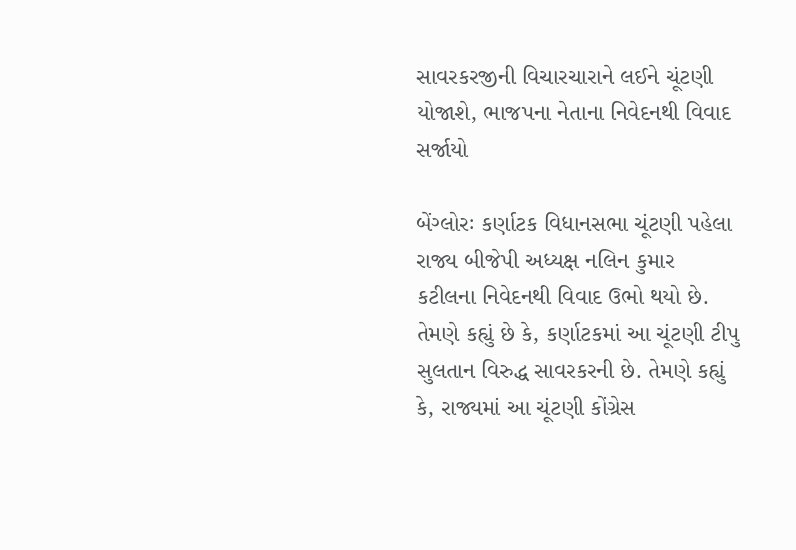સાવરકરજીની વિચારચારાને લઈને ચૂંટણી યોજાશે, ભાજપના નેતાના નિવેદનથી વિવાદ સર્જાયો

બેંગ્લોરઃ કર્ણાટક વિધાનસભા ચૂંટણી પહેલા રાજ્ય બીજેપી અધ્યક્ષ નલિન કુમાર કટીલના નિવેદનથી વિવાદ ઉભો થયો છે. તેમણે કહ્યું છે કે, કર્ણાટકમાં આ ચૂંટણી ટીપુ સુલતાન વિરુદ્ધ સાવરકરની છે. તેમણે કહ્યું કે, રાજ્યમાં આ ચૂંટણી કોંગ્રેસ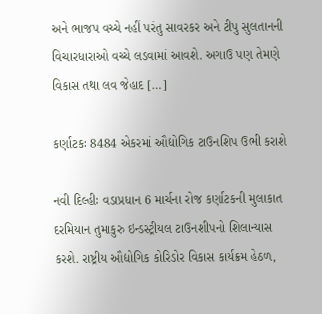અને ભાજપ વચ્ચે નહીં પરંતુ સાવરકર અને ટીપુ સુલતાનની વિચારધારાઓ વચ્ચે લડવામાં આવશે. અગાઉ પણ તેમણે વિકાસ તથા લવ જેહાદ […]

કર્ણાટકઃ 8484 એકરમાં ઔદ્યોગિક ટાઉનશિપ ઉભી કરાશે

નવી દિલ્હીઃ વડાપ્રધાન 6 માર્ચના રોજ કર્ણાટકની મુલાકાત દરમિયાન તુમાકુરુ ઇન્ડસ્ટ્રીયલ ટાઉનશીપનો શિલાન્યાસ કરશે. રાષ્ટ્રીય ઔદ્યોગિક કોરિડોર વિકાસ કાર્યક્રમ હેઠળ,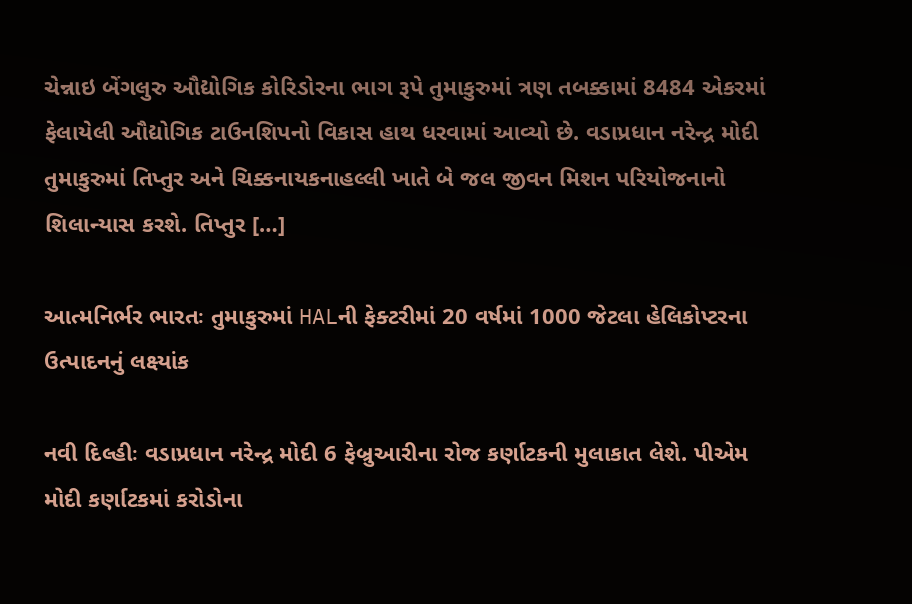ચેન્નાઇ બેંગલુરુ ઔદ્યોગિક કોરિડોરના ભાગ રૂપે તુમાકુરુમાં ત્રણ તબક્કામાં 8484 એકરમાં ફેલાયેલી ઔદ્યોગિક ટાઉનશિપનો વિકાસ હાથ ધરવામાં આવ્યો છે. વડાપ્રધાન નરેન્દ્ર મોદી તુમાકુરુમાં તિપ્તુર અને ચિક્કનાયકનાહલ્લી ખાતે બે જલ જીવન મિશન પરિયોજનાનો શિલાન્યાસ કરશે. તિપ્તુર […]

આત્મનિર્ભર ભારતઃ તુમાકુરુમાં HALની ફેક્ટરીમાં 20 વર્ષમાં 1000 જેટલા હેલિકોપ્ટરના ઉત્પાદનનું લક્ષ્યાંક

નવી દિલ્હીઃ વડાપ્રધાન નરેન્દ્ર મોદી 6 ફેબ્રુઆરીના રોજ કર્ણાટકની મુલાકાત લેશે. પીએમ મોદી કર્ણાટકમાં કરોડોના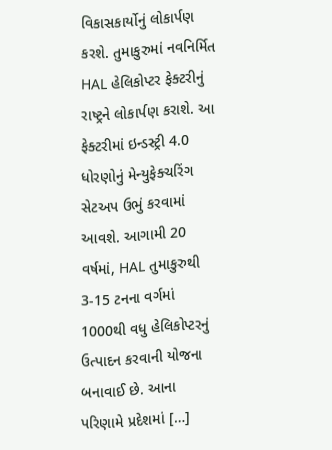વિકાસકાર્યોનું લોકાર્પણ કરશે. તુમાકુરુમાં નવનિર્મિત HAL હેલિકોપ્ટર ફેક્ટરીનું રાષ્ટ્રને લોકાર્પણ કરાશે. આ ફેક્ટરીમાં ઇન્ડસ્ટ્રી 4.0 ધોરણોનું મેન્યુફેક્ચરિંગ સેટઅપ ઉભું કરવામાં આવશે. આગામી 20 વર્ષમાં, HAL તુમાકુરુથી 3-15 ટનના વર્ગમાં 1000થી વધુ હેલિકોપ્ટરનું ઉત્પાદન કરવાની યોજના બનાવાઈ છે. આના પરિણામે પ્રદેશમાં […]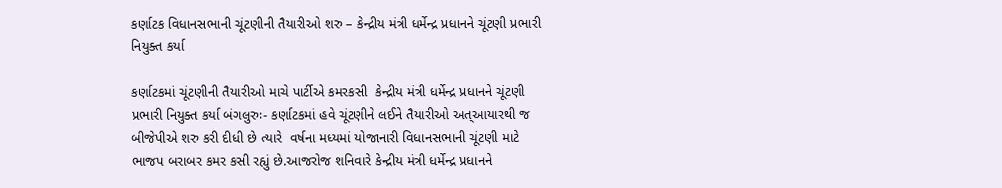કર્ણાટક વિધાનસભાની ચૂંટણીની તૈયારીઓ શરુ – કેન્દ્રીય મંત્રી ધર્મેન્દ્ર પ્રધાનને ચૂંટણી પ્રભારી નિયુક્ત કર્યા

કર્ણાટકમાં ચૂંટણીની તૈયારીઓ માચે પાર્ટીએ કમરકસી  કેન્દ્રીય મંત્રી ધર્મેન્દ્ર પ્રધાનને ચૂંટણી પ્રભારી નિયુક્ત કર્યા બંગલુરુઃ- કર્ણાટકમાં હવે ચૂંટણીને લઈને તૈયારીઓ અત્આયારથી જ બીજેપીએ શરુ કરી દીધી છે ત્યારે  વર્ષના મધ્યમાં યોજાનારી વિધાનસભાની ચૂંટણી માટે ભાજપ બરાબર કમર કસી રહ્યું છે.આજરોજ શનિવારે કેન્દ્રીય મંત્રી ધર્મેન્દ્ર પ્રધાનને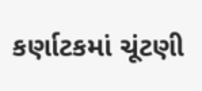કર્ણાટકમાં ચૂંટણી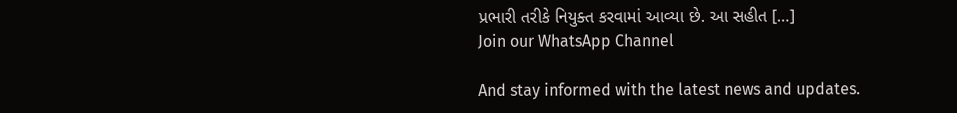પ્રભારી તરીકે નિયુક્ત કરવામાં આવ્યા છે. આ સહીત […]
Join our WhatsApp Channel

And stay informed with the latest news and updates.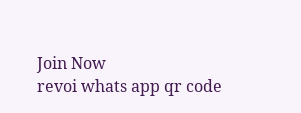Join Now
revoi whats app qr code